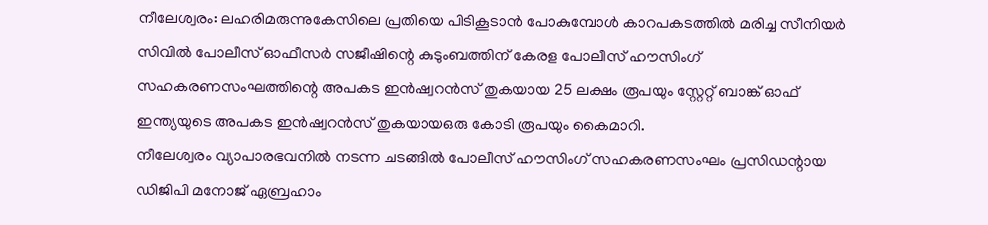നീലേശ്വരം: ലഹരിമരുന്നുകേസിലെ പ്രതിയെ പിടികൂടാൻ പോകുമ്പോൾ കാറപകടത്തിൽ മരിച്ച സീനിയർ സിവിൽ പോലീസ് ഓഫീസർ സജീഷിന്റെ കുടുംബത്തിന് കേരള പോലീസ് ഹൗസിംഗ് സഹകരണസംഘത്തിന്റെ അപകട ഇൻഷ്വറൻസ് തുകയായ 25 ലക്ഷം രൂപയും സ്റ്റേറ്റ് ബാങ്ക് ഓഫ് ഇന്ത്യയുടെ അപകട ഇൻഷ്വറൻസ് തുകയായഒരു കോടി രൂപയും കൈമാറി.
നീലേശ്വരം വ്യാപാരഭവനിൽ നടന്ന ചടങ്ങിൽ പോലീസ് ഹൗസിംഗ് സഹകരണസംഘം പ്രസിഡന്റായ ഡിജിപി മനോജ് ഏബ്രഹാം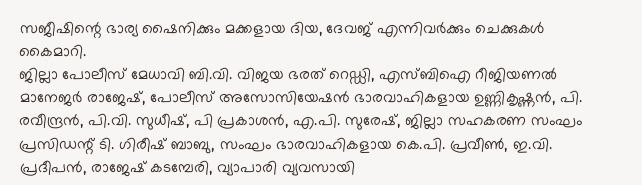സജീഷിന്റെ ഭാര്യ ഷൈനിക്കും മക്കളായ ദിയ, ദേവജ് എന്നിവർക്കും ചെക്കുകൾ കൈമാറി.
ജില്ലാ പോലീസ് മേധാവി ബി.വി. വിജയ ഭരത് റെഡ്ഡി, എസ്ബിഐ റീജിയണൽ മാനേജർ രാജേഷ്, പോലീസ് അസോസിയേഷൻ ഭാരവാഹികളായ ഉണ്ണികൃഷ്ണൻ, പി. രവീന്ദ്രൻ, പി.വി. സുധീഷ്, പി പ്രകാശൻ, എ.പി. സുരേഷ്, ജില്ലാ സഹകരണ സംഘം പ്രസിഡന്റ് ടി. ഗിരീഷ് ബാബു, സംഘം ഭാരവാഹികളായ കെ.പി. പ്രവീൺ, ഇ.വി. പ്രദീപൻ, രാജേഷ് കടമ്പേരി, വ്യാപാരി വ്യവസായി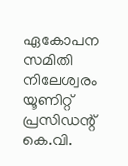ഏകോപന സമിതി നിലേശ്വരം യൂണിറ്റ് പ്രസിഡന്റ് കെ.വി.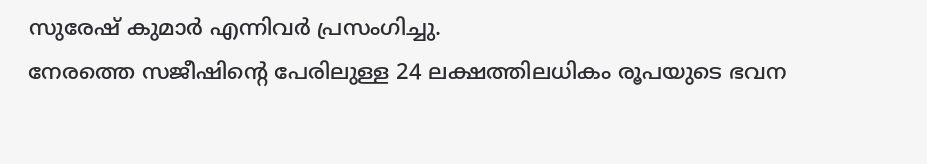സുരേഷ് കുമാർ എന്നിവർ പ്രസംഗിച്ചു.
നേരത്തെ സജീഷിന്റെ പേരിലുള്ള 24 ലക്ഷത്തിലധികം രൂപയുടെ ഭവന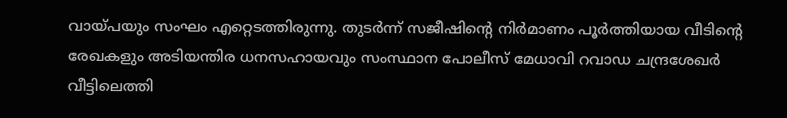വായ്പയും സംഘം എറ്റെടത്തിരുന്നു. തുടർന്ന് സജീഷിന്റെ നിർമാണം പൂർത്തിയായ വീടിന്റെ രേഖകളും അടിയന്തിര ധനസഹായവും സംസ്ഥാന പോലീസ് മേധാവി റവാഡ ചന്ദ്രശേഖർ വീട്ടിലെത്തി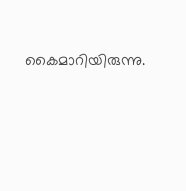കൈമാറിയിരുന്നു.